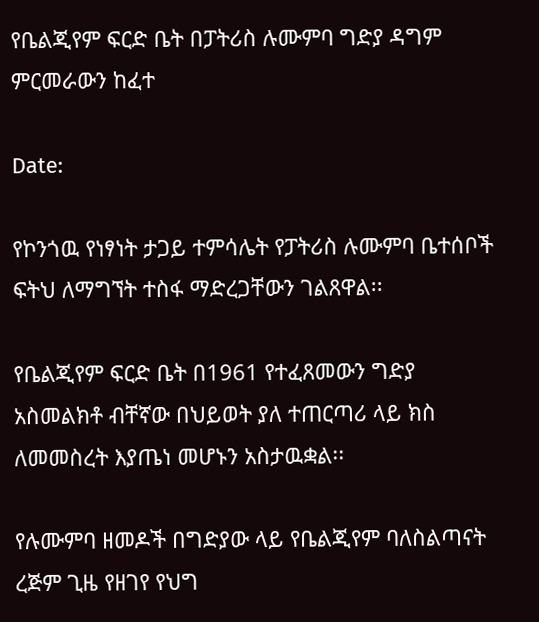የቤልጂየም ፍርድ ቤት በፓትሪስ ሉሙምባ ግድያ ዳግም ምርመራውን ከፈተ

Date:

የኮንጎዉ የነፃነት ታጋይ ተምሳሌት የፓትሪስ ሉሙምባ ቤተሰቦች ፍትህ ለማግኘት ተስፋ ማድረጋቸውን ገልጸዋል፡፡

የቤልጂየም ፍርድ ቤት በ1961 የተፈጸመውን ግድያ አስመልክቶ ብቸኛው በህይወት ያለ ተጠርጣሪ ላይ ክስ ለመመስረት እያጤነ መሆኑን አስታዉቋል፡፡

የሉሙምባ ዘመዶች በግድያው ላይ የቤልጂየም ባለስልጣናት ረጅም ጊዜ የዘገየ የህግ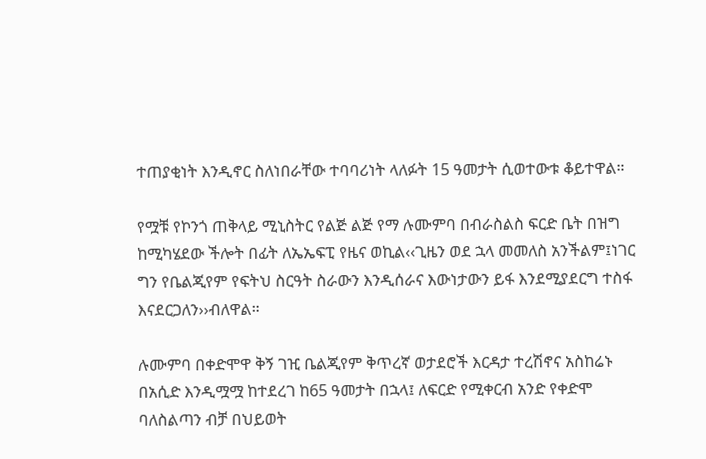ተጠያቂነት እንዲኖር ስለነበራቸው ተባባሪነት ላለፉት 15 ዓመታት ሲወተውቱ ቆይተዋል።

የሟቹ የኮንጎ ጠቅላይ ሚኒስትር የልጅ ልጅ የማ ሉሙምባ በብራስልስ ፍርድ ቤት በዝግ ከሚካሄደው ችሎት በፊት ለኤኤፍፒ የዜና ወኪል‹‹ጊዜን ወደ ኋላ መመለስ አንችልም፤ነገር ግን የቤልጂየም የፍትህ ስርዓት ስራውን እንዲሰራና እውነታውን ይፋ እንደሚያደርግ ተስፋ እናደርጋለን››ብለዋል።

ሉሙምባ በቀድሞዋ ቅኝ ገዢ ቤልጂየም ቅጥረኛ ወታደሮች እርዳታ ተረሽኖና አስከሬኑ በአሲድ እንዲሟሟ ከተደረገ ከ65 ዓመታት በኋላ፤ ለፍርድ የሚቀርብ አንድ የቀድሞ ባለስልጣን ብቻ በህይወት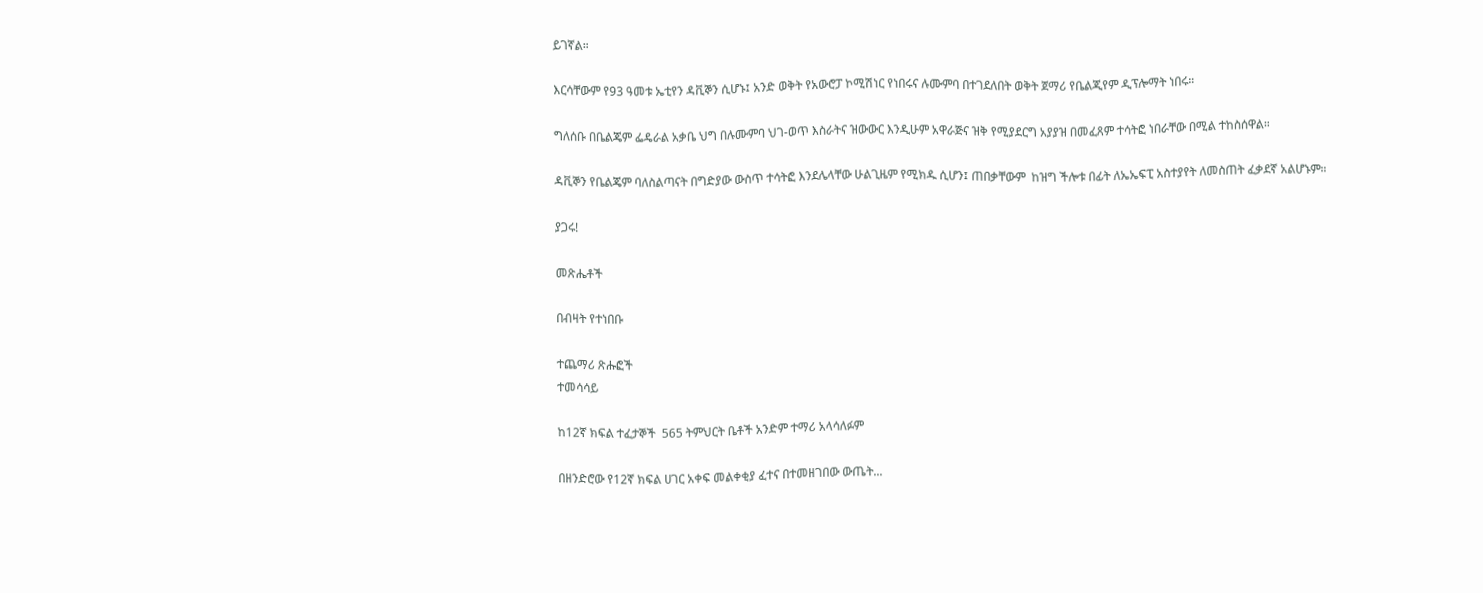ይገኛል።

እርሳቸውም የ93 ዓመቱ ኤቲየን ዳቪኞን ሲሆኑ፤ አንድ ወቅት የአውሮፓ ኮሚሽነር የነበሩና ሉሙምባ በተገደለበት ወቅት ጀማሪ የቤልጂየም ዲፕሎማት ነበሩ።

ግለሰቡ በቤልጄም ፌዴራል አቃቤ ህግ በሉሙምባ ህገ-ወጥ እስራትና ዝውውር እንዲሁም አዋራጅና ዝቅ የሚያደርግ አያያዝ በመፈጸም ተሳትፎ ነበራቸው በሚል ተከስሰዋል።

ዳቪኞን የቤልጄም ባለስልጣናት በግድያው ውስጥ ተሳትፎ እንደሌላቸው ሁልጊዜም የሚክዱ ሲሆን፤ ጠበቃቸውም  ከዝግ ችሎቱ በፊት ለኤኤፍፒ አስተያየት ለመስጠት ፈቃደኛ አልሆኑም።

ያጋሩ!

መጽሔቶች

በብዛት የተነበቡ

ተጨማሪ ጽሑፎች
ተመሳሳይ

ከ12ኛ ክፍል ተፈታኞች  565 ትምህርት ቤቶች አንድም ተማሪ አላሳለፉም

በዘንድሮው የ12ኛ ክፍል ሀገር አቀፍ መልቀቂያ ፈተና በተመዘገበው ውጤት...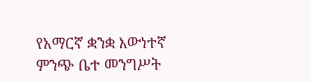የአማርኛ ቋንቋ እውነተኛ ምንጭ ቤተ መንግሥት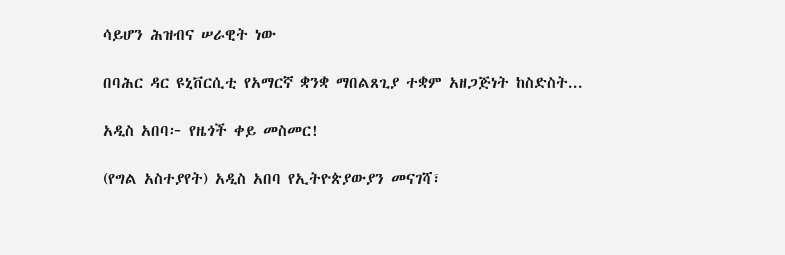ሳይሆን ሕዝብና ሠራዊት ነው

በባሕር ዳር ዩኒቨርሲቲ የአማርኛ ቋንቋ ማበልጸጊያ ተቋም አዘጋጅነት ከስድስት...

አዲስ አበባ፦ የዜጎች ቀይ መስመር!

(የግል አስተያየት) አዲስ አበባ የኢትዮጵያውያን መናገሻ፣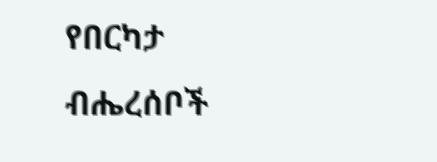የበርካታ ብሔረሰቦች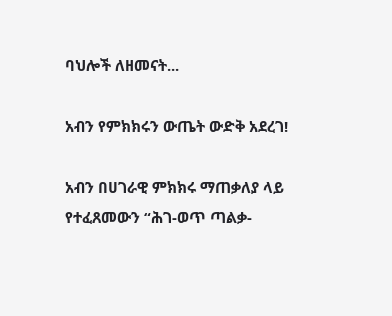ባህሎች ለዘመናት...

አብን የምክክሩን ውጤት ውድቅ አደረገ!

አብን በሀገራዊ ምክክሩ ማጠቃለያ ላይ የተፈጸመውን “ሕገ-ወጥ ጣልቃ-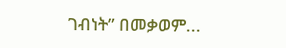ገብነት” በመቃወም...